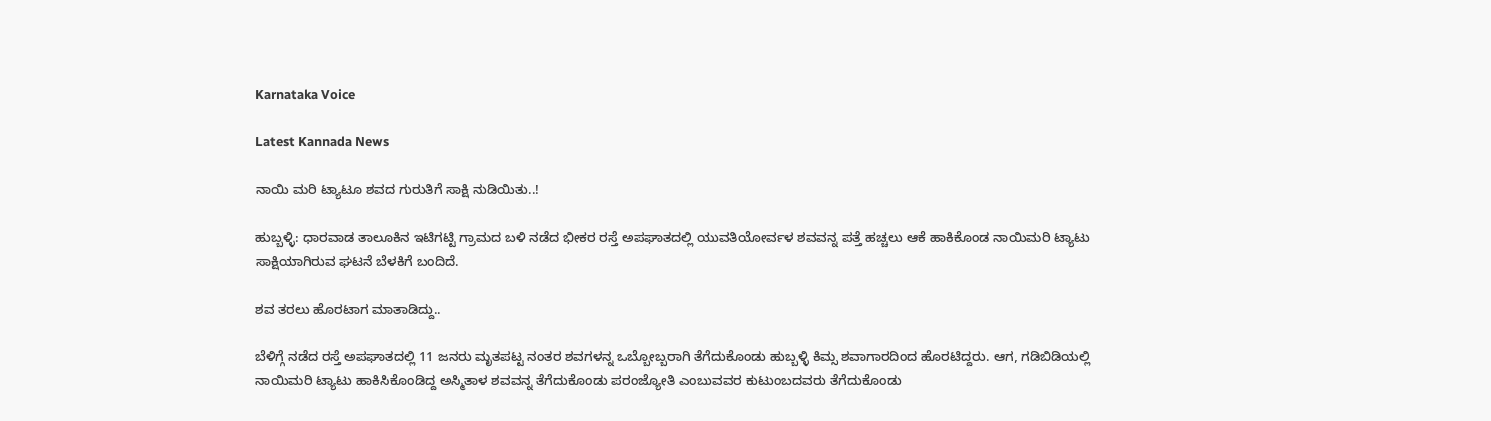Karnataka Voice

Latest Kannada News

ನಾಯಿ ಮರಿ ಟ್ಯಾಟೂ ಶವದ ಗುರುತಿಗೆ ಸಾಕ್ಷಿ ನುಡಿಯಿತು..!

ಹುಬ್ಬಳ್ಳಿ: ಧಾರವಾಡ ತಾಲೂಕಿನ ಇಟಿಗಟ್ಟಿ ಗ್ರಾಮದ ಬಳಿ ನಡೆದ ಭೀಕರ ರಸ್ತೆ ಅಪಘಾತದಲ್ಲಿ ಯುವತಿಯೋರ್ವಳ ಶವವನ್ನ ಪತ್ತೆ ಹಚ್ಚಲು ಆಕೆ ಹಾಕಿಕೊಂಡ ನಾಯಿಮರಿ ಟ್ಯಾಟು ಸಾಕ್ಷಿಯಾಗಿರುವ ಘಟನೆ ಬೆಳಕಿಗೆ ಬಂದಿದೆ.

ಶವ ತರಲು ಹೊರಟಾಗ ಮಾತಾಡಿದ್ದು..

ಬೆಳಿಗ್ಗೆ ನಡೆದ ರಸ್ತೆ ಅಪಘಾತದಲ್ಲಿ 11 ಜನರು ಮೃತಪಟ್ಟ ನಂತರ ಶವಗಳನ್ನ ಒಬ್ಬೋಬ್ಬರಾಗಿ ತೆಗೆದುಕೊಂಡು ಹುಬ್ಬಳ್ಳಿ ಕಿಮ್ಸ ಶವಾಗಾರದಿಂದ ಹೊರಟಿದ್ದರು. ಆಗ, ಗಡಿಬಿಡಿಯಲ್ಲಿ ನಾಯಿಮರಿ ಟ್ಯಾಟು ಹಾಕಿಸಿಕೊಂಡಿದ್ದ ಅಸ್ಮಿತಾಳ ಶವವನ್ನ ತೆಗೆದುಕೊಂಡು ಪರಂಜ್ಯೋತಿ ಎಂಬುವವರ ಕುಟುಂಬದವರು ತೆಗೆದುಕೊಂಡು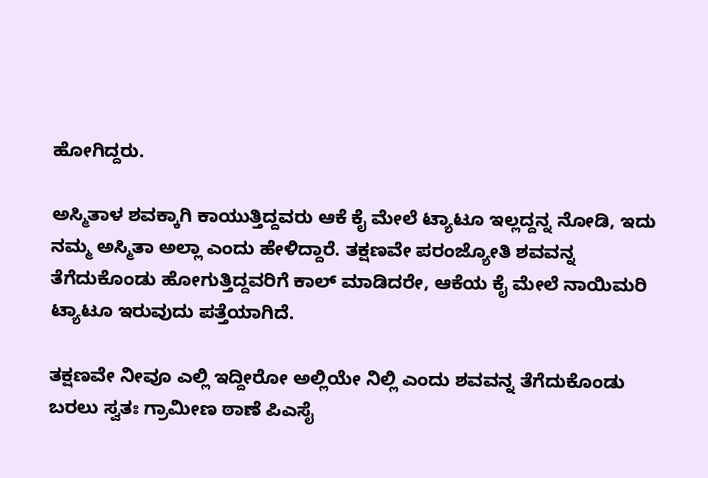ಹೋಗಿದ್ದರು.

ಅಸ್ಮಿತಾಳ ಶವಕ್ಕಾಗಿ ಕಾಯುತ್ತಿದ್ದವರು ಆಕೆ ಕೈ ಮೇಲೆ ಟ್ಯಾಟೂ ಇಲ್ಲದ್ದನ್ನ ನೋಡಿ, ಇದು ನಮ್ಮ ಅಸ್ಮಿತಾ ಅಲ್ಲಾ ಎಂದು ಹೇಳಿದ್ದಾರೆ. ತಕ್ಷಣವೇ ಪರಂಜ್ಯೋತಿ ಶವವನ್ನ ತೆಗೆದುಕೊಂಡು ಹೋಗುತ್ತಿದ್ದವರಿಗೆ ಕಾಲ್ ಮಾಡಿದರೇ, ಆಕೆಯ ಕೈ ಮೇಲೆ ನಾಯಿಮರಿ ಟ್ಯಾಟೂ ಇರುವುದು ಪತ್ತೆಯಾಗಿದೆ.

ತಕ್ಷಣವೇ ನೀವೂ ಎಲ್ಲಿ ಇದ್ದೀರೋ ಅಲ್ಲಿಯೇ ನಿಲ್ಲಿ ಎಂದು ಶವವನ್ನ ತೆಗೆದುಕೊಂಡು ಬರಲು ಸ್ವತಃ ಗ್ರಾಮೀಣ ಠಾಣೆ ಪಿಎಸೈ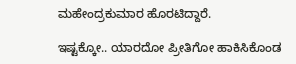ಮಹೇಂದ್ರಕುಮಾರ ಹೊರಟಿದ್ದಾರೆ.

ಇಷ್ಟಕ್ಕೋ.. ಯಾರದೋ ಪ್ರೀತಿಗೋ ಹಾಕಿಸಿಕೊಂಡ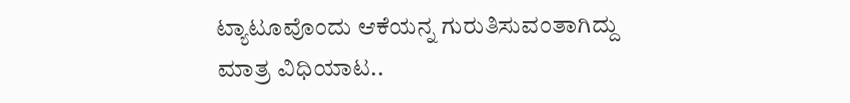ಟ್ಯಾಟೂವೊಂದು ಆಕೆಯನ್ನ ಗುರುತಿಸುವಂತಾಗಿದ್ದು ಮಾತ್ರ ವಿಧಿಯಾಟ..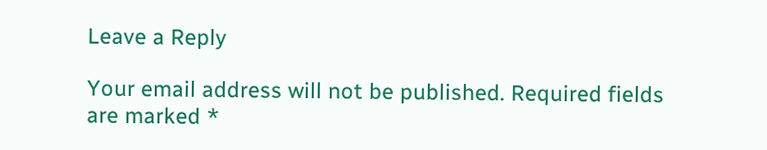Leave a Reply

Your email address will not be published. Required fields are marked *